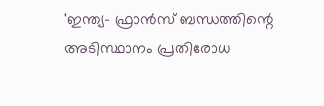'ഇന്ത്യ- ഫ്രാൻസ് ബന്ധത്തിന്റെ അടിസ്ഥാനം പ്രതിരോധ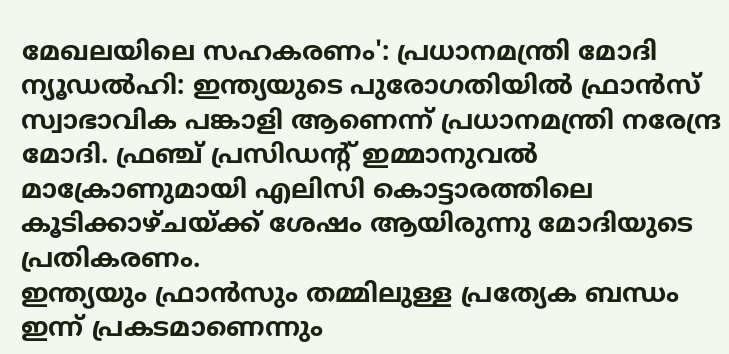മേഖലയിലെ സഹകരണം': പ്രധാനമന്ത്രി മോദി
ന്യൂഡൽഹി: ഇന്ത്യയുടെ പുരോഗതിയിൽ ഫ്രാൻസ് സ്വാഭാവിക പങ്കാളി ആണെന്ന് പ്രധാനമന്ത്രി നരേന്ദ്ര മോദി. ഫ്രഞ്ച് പ്രസിഡന്റ് ഇമ്മാനുവൽ മാക്രോണുമായി എലിസി കൊട്ടാരത്തിലെ കൂടിക്കാഴ്ചയ്ക്ക് ശേഷം ആയിരുന്നു മോദിയുടെ പ്രതികരണം.
ഇന്ത്യയും ഫ്രാൻസും തമ്മിലുള്ള പ്രത്യേക ബന്ധം ഇന്ന് പ്രകടമാണെന്നും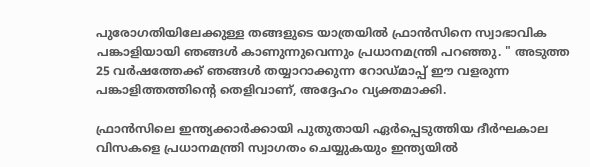പുരോഗതിയിലേക്കുള്ള തങ്ങളുടെ യാത്രയിൽ ഫ്രാൻസിനെ സ്വാഭാവിക പങ്കാളിയായി ഞങ്ങൾ കാണുന്നുവെന്നും പ്രധാനമന്ത്രി പറഞ്ഞു. " അടുത്ത 25 വർഷത്തേക്ക് ഞങ്ങൾ തയ്യാറാക്കുന്ന റോഡ്മാപ്പ് ഈ വളരുന്ന പങ്കാളിത്തത്തിന്റെ തെളിവാണ്, അദ്ദേഹം വ്യക്തമാക്കി.

ഫ്രാൻസിലെ ഇന്ത്യക്കാർക്കായി പുതുതായി ഏർപ്പെടുത്തിയ ദീർഘകാല വിസകളെ പ്രധാനമന്ത്രി സ്വാഗതം ചെയ്യുകയും ഇന്ത്യയിൽ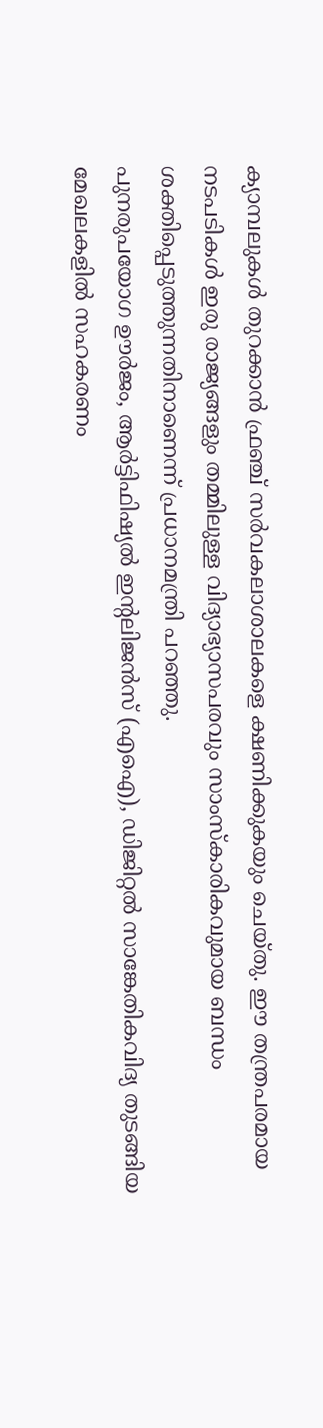ക്യാമ്പലുകൾ തുറക്കാൻ ഫ്രഞ്ച് സർവകലാശാലകളെ ക്ഷണിക്കുകയും ചെയ്തു. ഈ തന്ത്രപരമായ നടപടികൾ ഇരു രാജ്യങ്ങളും തമ്മിലുള്ള വിദ്യാഭ്യാസപരവും സാംസ്കാരികവുമായ ബന്ധം ശക്തിപ്പെടുത്തുന്നതിനാണെന്ന് പ്രധാനമന്ത്രി പറഞ്ഞു.
പുനരുപയോഗ ഊർജം, ആർട്ടിഫിഷ്യൽ ഇന്റലിജൻസ് (എഐ), ഡിജിറ്റൽ സാങ്കേതികവിദ്യ തുടങ്ങിയ മേഖലകളിൽ സഹകരണം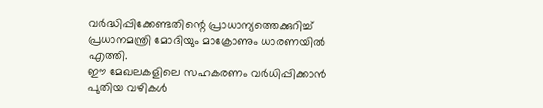വർദ്ധിപ്പിക്കേണ്ടതിന്റെ പ്രാധാന്യത്തെക്കുറിച്ച് പ്രധാനമന്ത്രി മോദിയും മാക്രോണും ധാരണയിൽ എത്തി.
ഈ മേഖലകളിലെ സഹകരണം വർധിപ്പിക്കാൻ പുതിയ വഴികൾ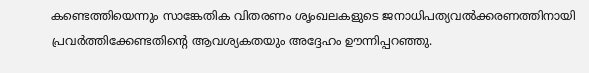കണ്ടെത്തിയെന്നും സാങ്കേതിക വിതരണം ശൃംഖലകളുടെ ജനാധിപത്യവൽക്കരണത്തിനായി പ്രവർത്തിക്കേണ്ടതിന്റെ ആവശ്യകതയും അദ്ദേഹം ഊന്നിപ്പറഞ്ഞു.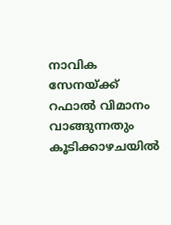നാവിക സേനയ്ക്ക് റഫാൽ വിമാനം വാങ്ങുന്നതും കൂടിക്കാഴചയിൽ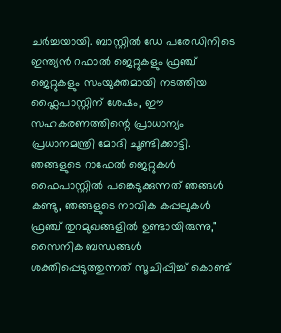ചർച്ചയായി. ബാസ്റ്റിൽ ഡേ പരേഡിനിടെ ഇന്ത്യൻ റഫാൽ ജെറ്റുകളും ഫ്രഞ്ച് ജെറ്റുകളും സംയുക്തമായി നടത്തിയ ഫ്ലൈപാസ്റ്റിന് ശേഷം, ഈ സഹകരണത്തിന്റെ പ്രാധാന്യം പ്രധാനമന്ത്രി മോദി ചൂണ്ടിക്കാട്ടി.
ഞങ്ങളുടെ റാഫേൽ ജെറ്റുകൾ ഫൈപാസ്റ്റിൽ പങ്കെടുക്കുന്നത് ഞങ്ങൾ കണ്ടു, ഞങ്ങളുടെ നാവിക കപ്പലുകൾ ഫ്രഞ്ച് തുറമുഖങ്ങളിൽ ഉണ്ടായിരുന്നു," സൈനിക ബന്ധങ്ങൾ ശക്തിപ്പെടുത്തുന്നത് സൂചിപ്പിച്ച് കൊണ്ട്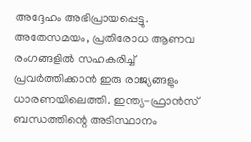അദ്ദേഹം അഭിപ്രായപ്പെട്ടു.
അതേസമയം, പ്രതിരോധ ആണവ രംഗങ്ങളിൽ സഹകരിച്ച് പ്രവർത്തിക്കാൻ ഇരു രാജ്യങ്ങളും ധാരണയിലെത്തി. ഇന്ത്യ-ഫ്രാൻസ് ബന്ധത്തിന്റെ അടിസ്ഥാനം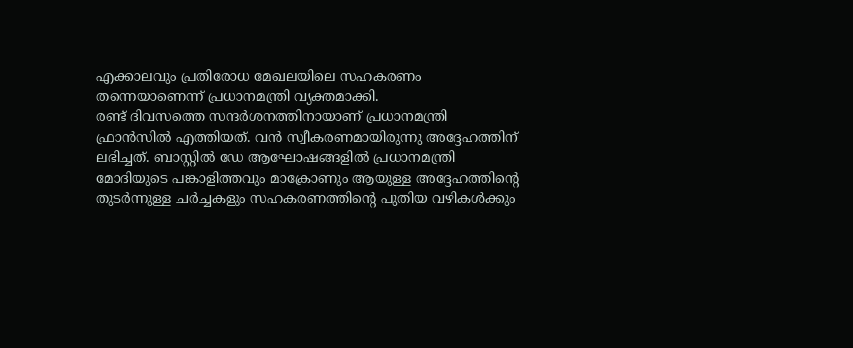എക്കാലവും പ്രതിരോധ മേഖലയിലെ സഹകരണം തന്നെയാണെന്ന് പ്രധാനമന്ത്രി വ്യക്തമാക്കി.
രണ്ട് ദിവസത്തെ സന്ദർശനത്തിനായാണ് പ്രധാനമന്ത്രി ഫ്രാൻസിൽ എത്തിയത്. വൻ സ്വീകരണമായിരുന്നു അദ്ദേഹത്തിന് ലഭിച്ചത്. ബാസ്റ്റിൽ ഡേ ആഘോഷങ്ങളിൽ പ്രധാനമന്ത്രി മോദിയുടെ പങ്കാളിത്തവും മാക്രോണും ആയുള്ള അദ്ദേഹത്തിന്റെ തുടർന്നുള്ള ചർച്ചകളും സഹകരണത്തിന്റെ പുതിയ വഴികൾക്കും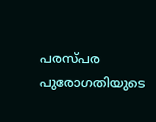പരസ്പര പുരോഗതിയുടെ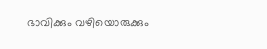ഭാവിക്കും വഴിയൊരുക്കും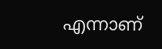എന്നാണ്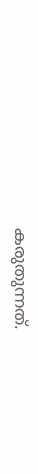കരുതുന്നത്.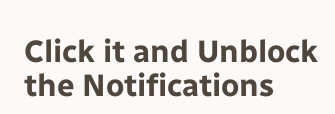Click it and Unblock the Notifications